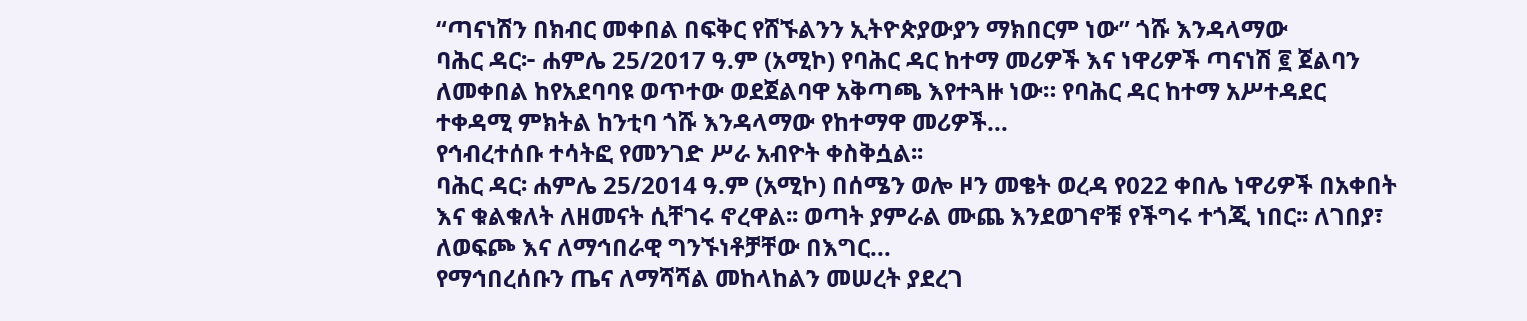“ጣናነሽን በክብር መቀበል በፍቅር የሸኙልንን ኢትዮጵያውያን ማክበርም ነው” ጎሹ እንዳላማው
ባሕር ዳር፦ ሐምሌ 25/2017 ዓ.ም (አሚኮ) የባሕር ዳር ከተማ መሪዎች እና ነዋሪዎች ጣናነሽ ፪ ጀልባን ለመቀበል ከየአደባባዩ ወጥተው ወደጀልባዋ አቅጣጫ እየተጓዙ ነው። የባሕር ዳር ከተማ አሥተዳደር ተቀዳሚ ምክትል ከንቲባ ጎሹ እንዳላማው የከተማዋ መሪዎች...
የኅብረተሰቡ ተሳትፎ የመንገድ ሥራ አብዮት ቀስቅሷል፡፡
ባሕር ዳር፡ ሐምሌ 25/2014 ዓ.ም (አሚኮ) በሰሜን ወሎ ዞን መቄት ወረዳ የ022 ቀበሌ ነዋሪዎች በአቀበት እና ቁልቁለት ለዘመናት ሲቸገሩ ኖረዋል፡፡ ወጣት ያምራል ሙጨ እንደወገኖቹ የችግሩ ተጎጂ ነበር፡፡ ለገበያ፣ ለወፍጮ እና ለማኅበራዊ ግንኙነቶቻቸው በእግር...
የማኅበረሰቡን ጤና ለማሻሻል መከላከልን መሠረት ያደረገ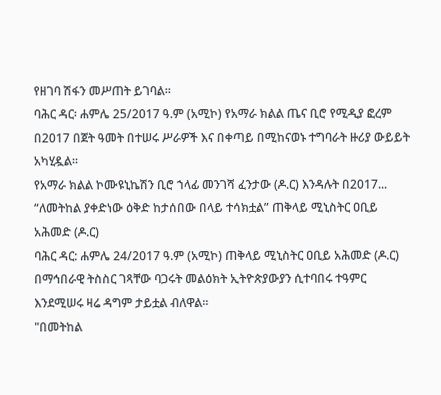የዘገባ ሽፋን መሥጠት ይገባል።
ባሕር ዳር፡ ሐምሌ 25/2017 ዓ.ም (አሚኮ) የአማራ ክልል ጤና ቢሮ የሚዲያ ፎረም በ2017 በጀት ዓመት በተሠሩ ሥራዎች እና በቀጣይ በሚከናወኑ ተግባራት ዙሪያ ውይይት አካሂዷል።
የአማራ ክልል ኮሙዩኒኬሽን ቢሮ ኀላፊ መንገሻ ፈንታው (ዶ.ር) እንዳሉት በ2017...
“ለመትከል ያቀድነው ዕቅድ ከታሰበው በላይ ተሳክቷል” ጠቅላይ ሚኒስትር ዐቢይ አሕመድ (ዶ.ር)
ባሕር ዳር: ሐምሌ 24/2017 ዓ.ም (አሚኮ) ጠቅላይ ሚኒስትር ዐቢይ አሕመድ (ዶ.ር) በማኅበራዊ ትስስር ገጻቸው ባጋሩት መልዕክት ኢትዮጵያውያን ሲተባበሩ ተዓምር እንደሚሠሩ ዛሬ ዳግም ታይቷል ብለዋል።
"በመትከል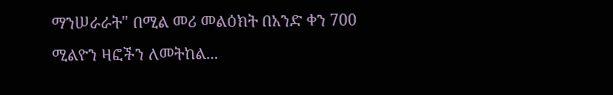ማንሠራራት" በሚል መሪ መልዕክት በአንድ ቀን 700 ሚልዮን ዛፎችን ለመትከል...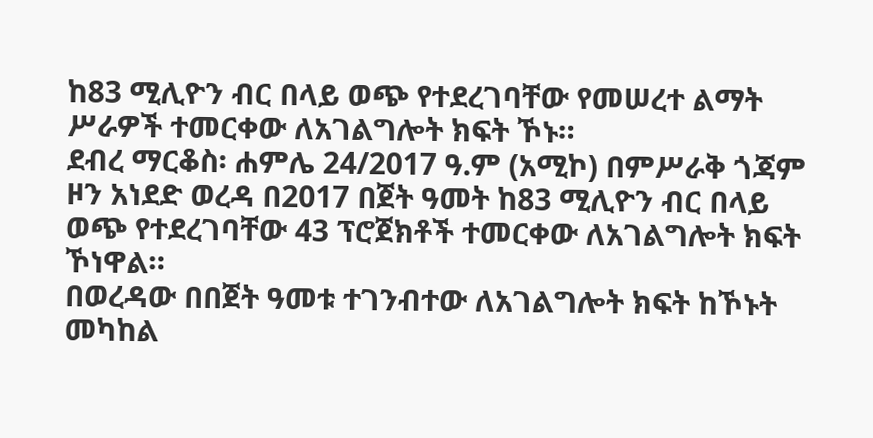ከ83 ሚሊዮን ብር በላይ ወጭ የተደረገባቸው የመሠረተ ልማት ሥራዎች ተመርቀው ለአገልግሎት ክፍት ኾኑ።
ደብረ ማርቆስ፡ ሐምሌ 24/2017 ዓ.ም (አሚኮ) በምሥራቅ ጎጃም ዞን አነደድ ወረዳ በ2017 በጀት ዓመት ከ83 ሚሊዮን ብር በላይ ወጭ የተደረገባቸው 43 ፕሮጀክቶች ተመርቀው ለአገልግሎት ክፍት ኾነዋል።
በወረዳው በበጀት ዓመቱ ተገንብተው ለአገልግሎት ክፍት ከኾኑት መካከል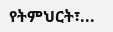የትምህርት፣...